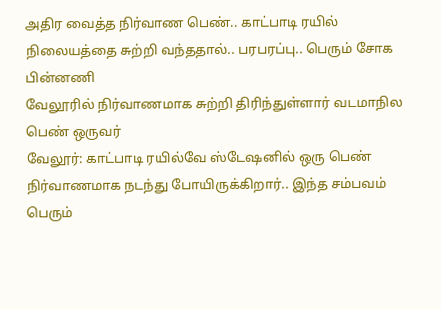அதிர வைத்த நிர்வாண பெண்.. காட்பாடி ரயில் நிலையத்தை சுற்றி வந்ததால்.. பரபரப்பு.. பெரும் சோக பின்னணி
வேலூரில் நிர்வாணமாக சுற்றி திரிந்துள்ளார் வடமாநில பெண் ஒருவர்
வேலூர்: காட்பாடி ரயில்வே ஸ்டேஷனில் ஒரு பெண் நிர்வாணமாக நடந்து போயிருக்கிறார்.. இந்த சம்பவம் பெரும்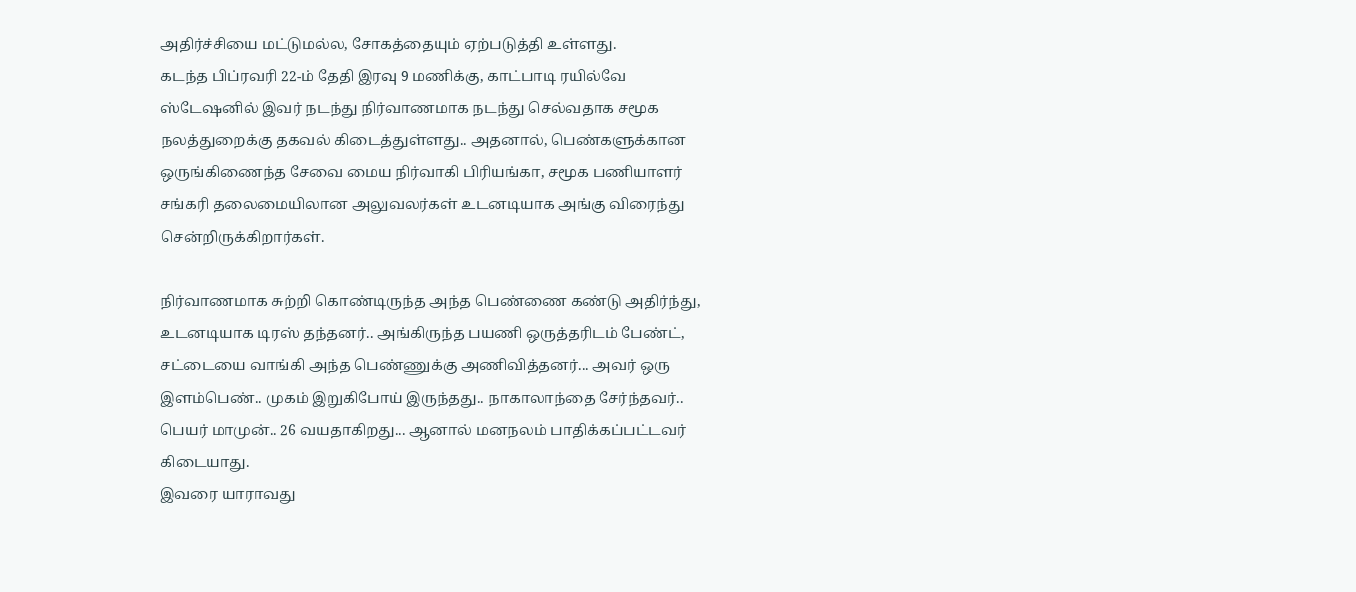அதிர்ச்சியை மட்டுமல்ல, சோகத்தையும் ஏற்படுத்தி உள்ளது.
கடந்த பிப்ரவரி 22-ம் தேதி இரவு 9 மணிக்கு, காட்பாடி ரயில்வே ஸ்டேஷனில் இவர் நடந்து நிர்வாணமாக நடந்து செல்வதாக சமூக நலத்துறைக்கு தகவல் கிடைத்துள்ளது.. அதனால், பெண்களுக்கான ஒருங்கிணைந்த சேவை மைய நிர்வாகி பிரியங்கா, சமூக பணியாளர் சங்கரி தலைமையிலான அலுவலர்கள் உடனடியாக அங்கு விரைந்து சென்றிருக்கிறார்கள்.

நிர்வாணமாக சுற்றி கொண்டிருந்த அந்த பெண்ணை கண்டு அதிர்ந்து, உடனடியாக டிரஸ் தந்தனர்.. அங்கிருந்த பயணி ஒருத்தரிடம் பேண்ட், சட்டையை வாங்கி அந்த பெண்ணுக்கு அணிவித்தனர்... அவர் ஒரு இளம்பெண்.. முகம் இறுகிபோய் இருந்தது.. நாகாலாந்தை சேர்ந்தவர்.. பெயர் மாமுன்.. 26 வயதாகிறது... ஆனால் மனநலம் பாதிக்கப்பட்டவர் கிடையாது.
இவரை யாராவது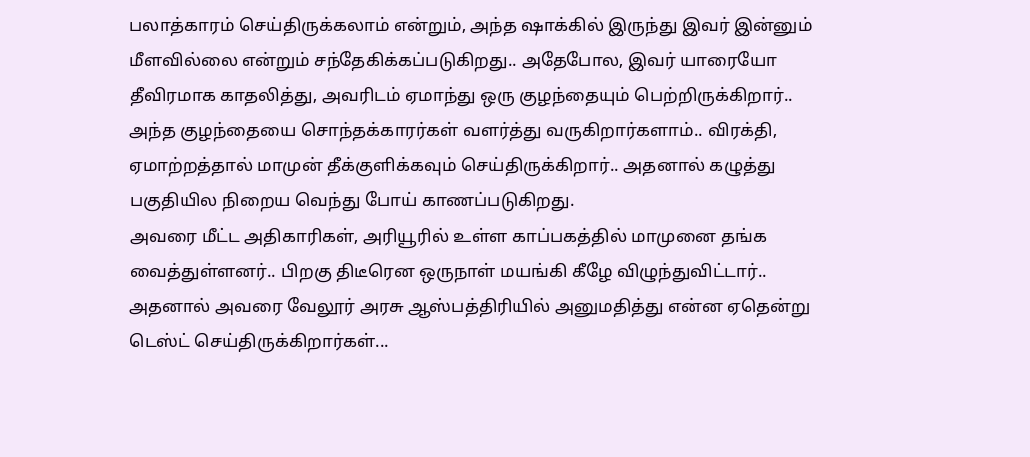பலாத்காரம் செய்திருக்கலாம் என்றும், அந்த ஷாக்கில் இருந்து இவர் இன்னும் மீளவில்லை என்றும் சந்தேகிக்கப்படுகிறது.. அதேபோல, இவர் யாரையோ தீவிரமாக காதலித்து, அவரிடம் ஏமாந்து ஒரு குழந்தையும் பெற்றிருக்கிறார்.. அந்த குழந்தையை சொந்தக்காரர்கள் வளர்த்து வருகிறார்களாம்.. விரக்தி, ஏமாற்றத்தால் மாமுன் தீக்குளிக்கவும் செய்திருக்கிறார்.. அதனால் கழுத்து பகுதியில நிறைய வெந்து போய் காணப்படுகிறது.
அவரை மீட்ட அதிகாரிகள், அரியூரில் உள்ள காப்பகத்தில் மாமுனை தங்க வைத்துள்ளனர்.. பிறகு திடீரென ஒருநாள் மயங்கி கீழே விழுந்துவிட்டார்.. அதனால் அவரை வேலூர் அரசு ஆஸ்பத்திரியில் அனுமதித்து என்ன ஏதென்று டெஸ்ட் செய்திருக்கிறார்கள்...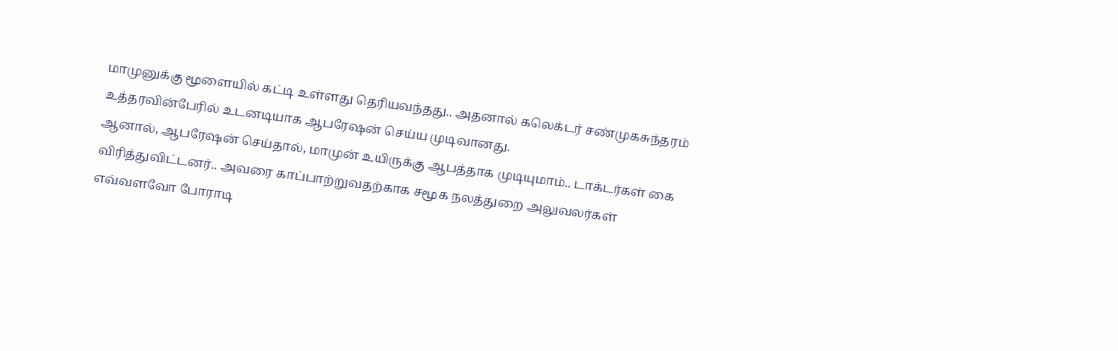மாமுனுக்கு மூளையில் கட்டி உள்ளது தெரியவந்தது.. அதனால் கலெக்டர் சண்முகசுந்தரம் உத்தரவின்பேரில் உடனடியாக ஆபரேஷன் செய்ய முடிவானது.
ஆனால், ஆபரேஷன் செய்தால், மாமுன் உயிருக்கு ஆபத்தாக முடியுமாம்.. டாக்டர்கள் கை விரித்துவிட்டனர்.. அவரை காப்பாற்றுவதற்காக சமூக நலத்துறை அலுவலர்கள் எவ்வளவோ போராடி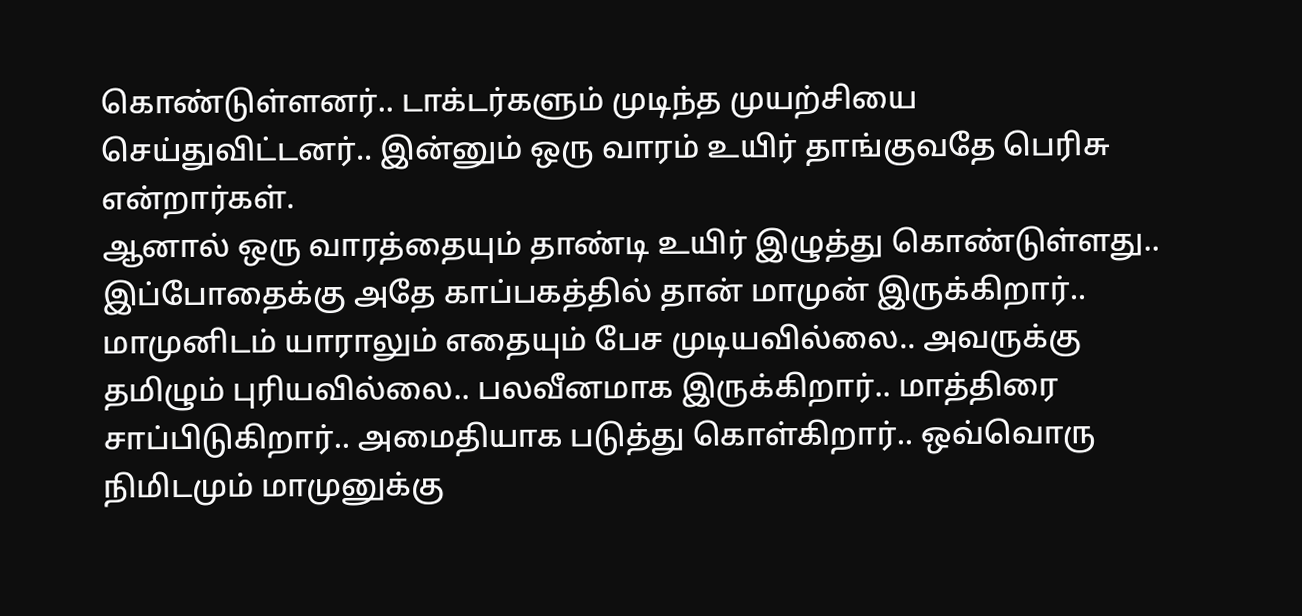கொண்டுள்ளனர்.. டாக்டர்களும் முடிந்த முயற்சியை செய்துவிட்டனர்.. இன்னும் ஒரு வாரம் உயிர் தாங்குவதே பெரிசு என்றார்கள்.
ஆனால் ஒரு வாரத்தையும் தாண்டி உயிர் இழுத்து கொண்டுள்ளது.. இப்போதைக்கு அதே காப்பகத்தில் தான் மாமுன் இருக்கிறார்.. மாமுனிடம் யாராலும் எதையும் பேச முடியவில்லை.. அவருக்கு தமிழும் புரியவில்லை.. பலவீனமாக இருக்கிறார்.. மாத்திரை சாப்பிடுகிறார்.. அமைதியாக படுத்து கொள்கிறார்.. ஒவ்வொரு நிமிடமும் மாமுனுக்கு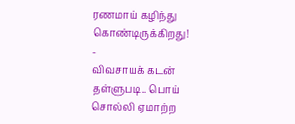ரணமாய் கழிந்து கொண்டிருக்கிறது!
-
விவசாயக் கடன் தள்ளுபடி.. பொய் சொல்லி ஏமாற்ற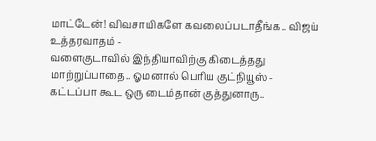மாட்டேன்! விவசாயிகளே கவலைப்படாதீங்க.. விஜய் உத்தரவாதம் -
வளைகுடாவில் இந்தியாவிற்கு கிடைத்தது மாற்றுப்பாதை.. ஓமனால் பெரிய குட்நியூஸ் -
கட்டப்பா கூட ஒரு டைம்தான் குத்துனாரு..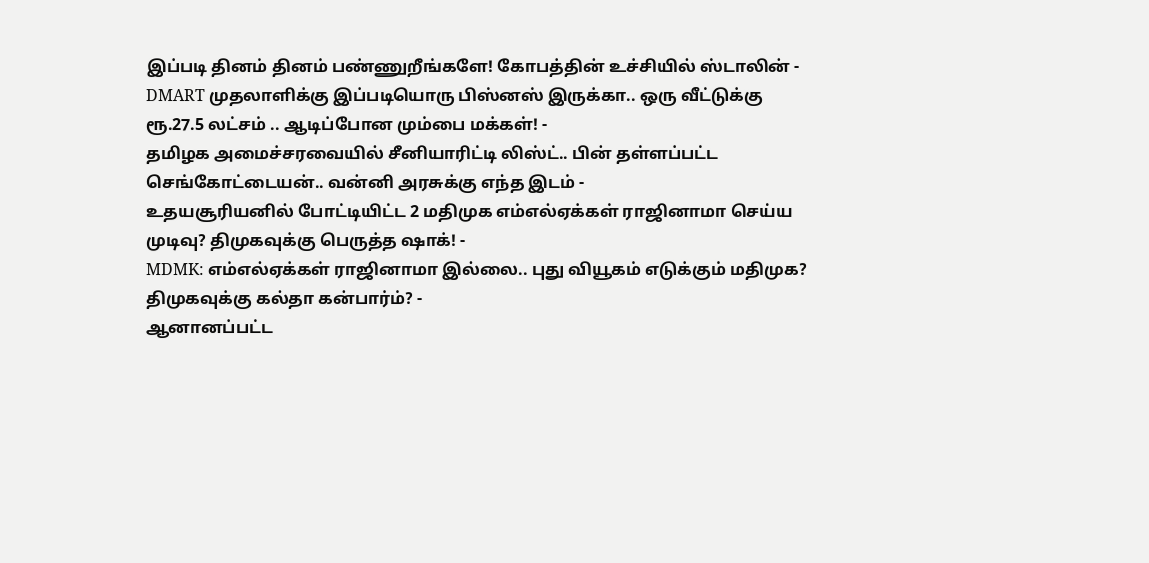இப்படி தினம் தினம் பண்ணுறீங்களே! கோபத்தின் உச்சியில் ஸ்டாலின் -
DMART முதலாளிக்கு இப்படியொரு பிஸ்னஸ் இருக்கா.. ஒரு வீட்டுக்கு ரூ.27.5 லட்சம் .. ஆடிப்போன மும்பை மக்கள்! -
தமிழக அமைச்சரவையில் சீனியாரிட்டி லிஸ்ட்.. பின் தள்ளப்பட்ட செங்கோட்டையன்.. வன்னி அரசுக்கு எந்த இடம் -
உதயசூரியனில் போட்டியிட்ட 2 மதிமுக எம்எல்ஏக்கள் ராஜினாமா செய்ய முடிவு? திமுகவுக்கு பெருத்த ஷாக்! -
MDMK: எம்எல்ஏக்கள் ராஜினாமா இல்லை.. புது வியூகம் எடுக்கும் மதிமுக? திமுகவுக்கு கல்தா கன்பார்ம்? -
ஆனானப்பட்ட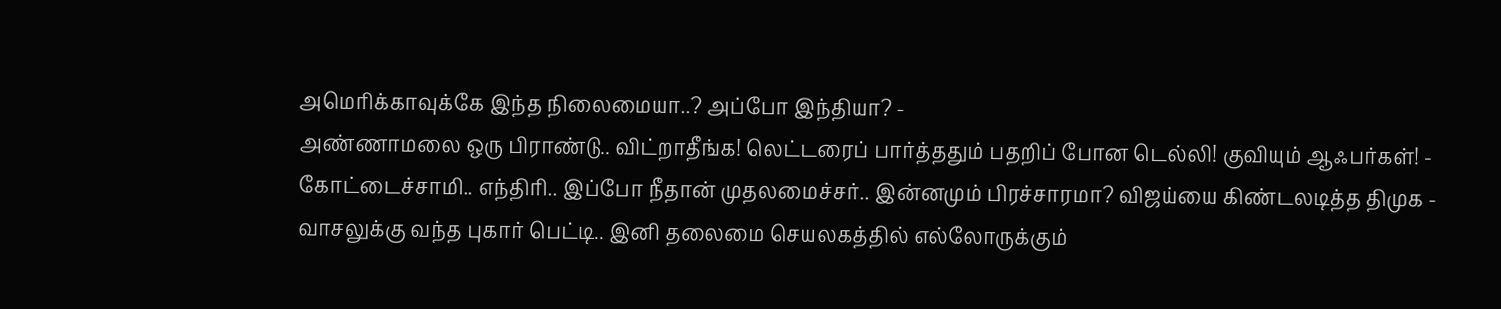அமெரிக்காவுக்கே இந்த நிலைமையா..? அப்போ இந்தியா? -
அண்ணாமலை ஒரு பிராண்டு.. விட்றாதீங்க! லெட்டரைப் பார்த்ததும் பதறிப் போன டெல்லி! குவியும் ஆஃபர்கள்! -
கோட்டைச்சாமி.. எந்திரி.. இப்போ நீதான் முதலமைச்சர்.. இன்னமும் பிரச்சாரமா? விஜய்யை கிண்டலடித்த திமுக -
வாசலுக்கு வந்த புகார் பெட்டி.. இனி தலைமை செயலகத்தில் எல்லோருக்கும்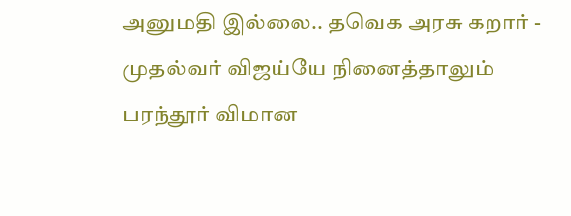அனுமதி இல்லை.. தவெக அரசு கறார் -
முதல்வர் விஜய்யே நினைத்தாலும் பரந்தூர் விமான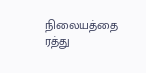நிலையத்தை ரத்து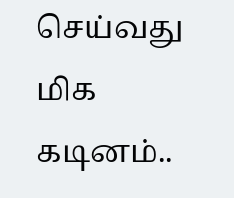செய்வது மிக கடினம்..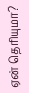ஏன் தெரியுமா?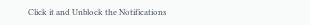Click it and Unblock the Notifications